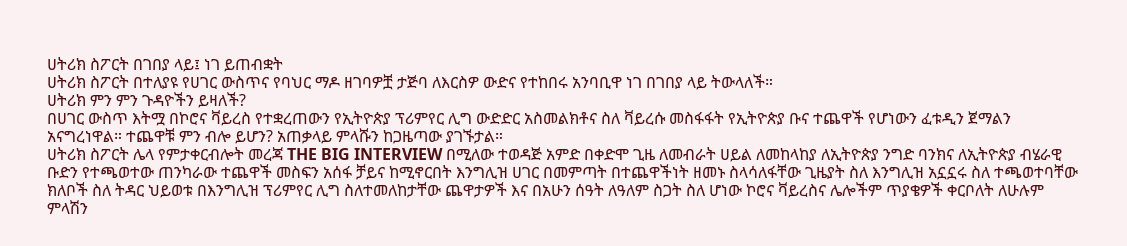ሀትሪክ ስፖርት በገበያ ላይ፤ ነገ ይጠብቋት
ሀትሪክ ስፖርት በተለያዩ የሀገር ውስጥና የባህር ማዶ ዘገባዎቿ ታጅባ ለእርስዎ ውድና የተከበሩ አንባቢዋ ነገ በገበያ ላይ ትውላለች።
ሀትሪክ ምን ምን ጉዳዮችን ይዛለች?
በሀገር ውስጥ እትሟ በኮሮና ቫይረስ የተቋረጠውን የኢትዮጵያ ፕሪምየር ሊግ ውድድር አስመልክቶና ስለ ቫይረሱ መስፋፋት የኢትዮጵያ ቡና ተጨዋች የሆነውን ፈቱዲን ጀማልን አናግረነዋል። ተጨዋቹ ምን ብሎ ይሆን? አጠቃላይ ምላሹን ከጋዜጣው ያገኙታል።
ሀትሪክ ስፖርት ሌላ የምታቀርብሎት መረጃ THE BIG INTERVIEW በሚለው ተወዳጅ አምድ በቀድሞ ጊዜ ለመብራት ሀይል ለመከላከያ ለኢትዮጵያ ንግድ ባንክና ለኢትዮጵያ ብሄራዊ ቡድን የተጫወተው ጠንካራው ተጨዋች መስፍን አሰፋ ቻይና ከሚኖርበት እንግሊዝ ሀገር በመምጣት በተጨዋችነት ዘመኑ ስላሳለፋቸው ጊዜያት ስለ እንግሊዝ አኗኗሩ ስለ ተጫወተባቸው ክለቦች ስለ ትዳር ህይወቱ በእንግሊዝ ፕሪምየር ሊግ ስለተመለከታቸው ጨዋታዎች እና በአሁን ሰዓት ለዓለም ስጋት ስለ ሆነው ኮሮና ቫይረስና ሌሎችም ጥያቄዎች ቀርቦለት ለሁሉም ምላሽን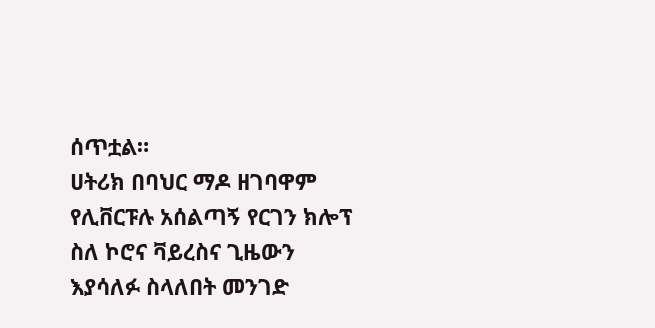ሰጥቷል።
ሀትሪክ በባህር ማዶ ዘገባዋም የሊቨርፑሉ አሰልጣኝ የርገን ክሎፕ ስለ ኮሮና ቫይረስና ጊዜውን እያሳለፉ ስላለበት መንገድ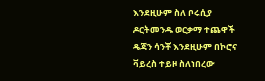እንደዚሁም ስለ ቦሩሲያ ዶርትመንዱ ወርቃማ ተጨዋች ዴጃን ሳንቾ እንደዚሁም በኮሮና ቫይረስ ተይዞ ስለነበረው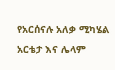የአርሰናሉ አለቃ ሚካሄል አርቴታ እና ሌላም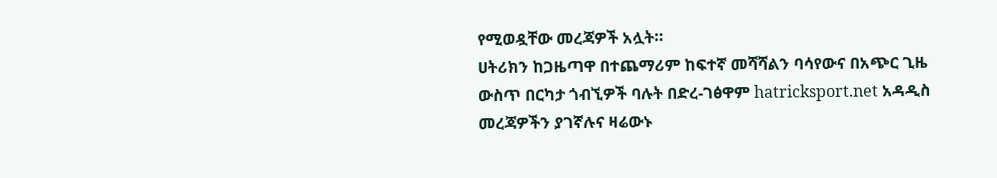የሚወዷቸው መረጃዎች አሏት።
ሀትሪክን ከጋዜጣዋ በተጨማሪም ከፍተኛ መሻሻልን ባሳየውና በአጭር ጊዜ ውስጥ በርካታ ጎብኚዎች ባሉት በድረ-ገፅዋም hatricksport.net አዳዲስ መረጃዎችን ያገኛሉና ዛሬውኑ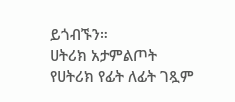ይጎብኙን።
ሀትሪክ አታምልጦት
የሀትሪክ የፊት ለፊት ገጿም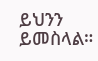ይህንን ይመስላል።